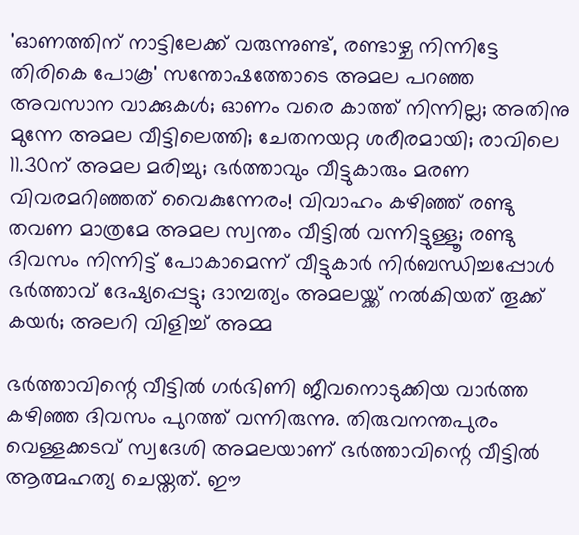'ഓണത്തിന് നാട്ടിലേക്ക് വരുന്നുണ്ട്, രണ്ടാഴ്ച നിന്നിട്ടേ തിരികെ പോകൂ' സന്തോഷത്തോടെ അമല പറഞ്ഞ അവസാന വാക്കുകൾ; ഓണം വരെ കാത്ത് നിന്നില്ല; അതിനു മുന്നേ അമല വീട്ടിലെത്തി; ചേതനയറ്റ ശരീരമായി; രാവിലെ 11.30ന് അമല മരിച്ചു; ഭർത്താവും വീട്ടുകാരും മരണ വിവരമറിഞ്ഞത് വൈകുന്നേരം! വിവാഹം കഴിഞ്ഞ് രണ്ടു തവണ മാത്രമേ അമല സ്വന്തം വീട്ടിൽ വന്നിട്ടുള്ളൂ; രണ്ടു ദിവസം നിന്നിട്ട് പോകാമെന്ന് വീട്ടുകാർ നിർബന്ധിച്ചപ്പോൾ ഭർത്താവ് ദേഷ്യപ്പെട്ടു; ദാമ്പത്യം അമലയ്ക്ക് നൽകിയത് തൂക്ക് കയർ; അലറി വിളിച്ച് അമ്മ

ഭർത്താവിന്റെ വീട്ടിൽ ഗർഭിണി ജീവനൊടുക്കിയ വാർത്ത കഴിഞ്ഞ ദിവസം പുറത്ത് വന്നിരുന്നു. തിരുവനന്തപുരം വെള്ളക്കടവ് സ്വദേശി അമലയാണ് ഭർത്താവിന്റെ വീട്ടിൽ ആത്മഹത്യ ചെയ്തത്. ഈ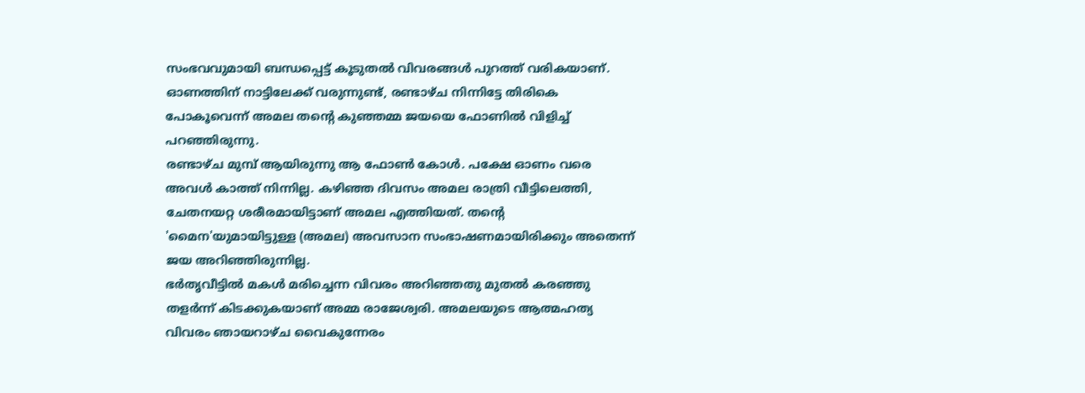സംഭവവുമായി ബന്ധപ്പെട്ട് കൂടുതൽ വിവരങ്ങൾ പുറത്ത് വരികയാണ്. ഓണത്തിന് നാട്ടിലേക്ക് വരുന്നുണ്ട്, രണ്ടാഴ്ച നിന്നിട്ടേ തിരികെ പോകൂവെന്ന് അമല തന്റെ കുഞ്ഞമ്മ ജയയെ ഫോണിൽ വിളിച്ച് പറഞ്ഞിരുന്നു.
രണ്ടാഴ്ച മുമ്പ് ആയിരുന്നു ആ ഫോൺ കോൾ. പക്ഷേ ഓണം വരെ അവൾ കാത്ത് നിന്നില്ല. കഴിഞ്ഞ ദിവസം അമല രാത്രി വീട്ടിലെത്തി, ചേതനയറ്റ ശരീരമായിട്ടാണ് അമല എത്തിയത്. തന്റെ 'മൈന'യുമായിട്ടുള്ള (അമല) അവസാന സംഭാഷണമായിരിക്കും അതെന്ന് ജയ അറിഞ്ഞിരുന്നില്ല.
ഭർതൃവീട്ടിൽ മകൾ മരിച്ചെന്ന വിവരം അറിഞ്ഞതു മുതൽ കരഞ്ഞു തളർന്ന് കിടക്കുകയാണ് അമ്മ രാജേശ്വരി. അമലയുടെ ആത്മഹത്യ വിവരം ഞായറാഴ്ച വൈകുന്നേരം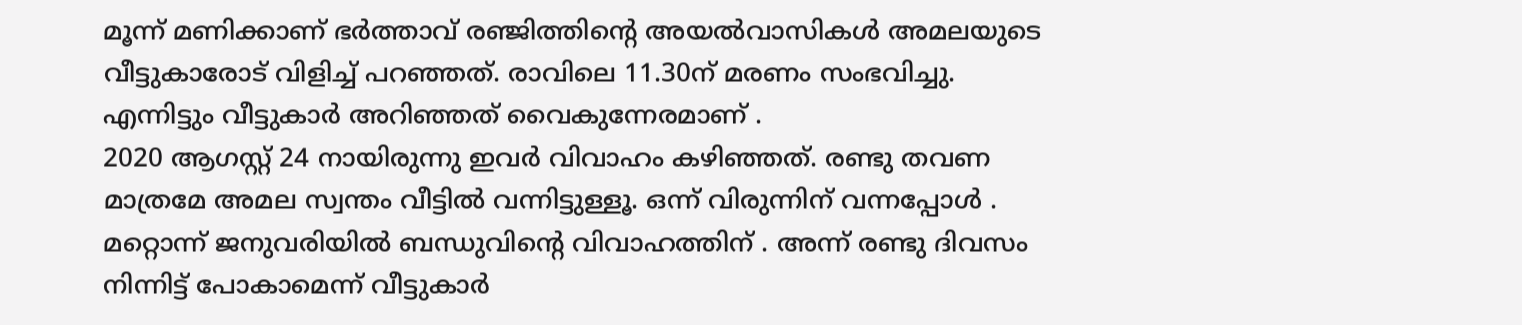മൂന്ന് മണിക്കാണ് ഭർത്താവ് രഞ്ജിത്തിന്റെ അയൽവാസികൾ അമലയുടെ വീട്ടുകാരോട് വിളിച്ച് പറഞ്ഞത്. രാവിലെ 11.30ന് മരണം സംഭവിച്ചു. എന്നിട്ടും വീട്ടുകാർ അറിഞ്ഞത് വൈകുന്നേരമാണ് .
2020 ആഗസ്റ്റ് 24 നായിരുന്നു ഇവർ വിവാഹം കഴിഞ്ഞത്. രണ്ടു തവണ മാത്രമേ അമല സ്വന്തം വീട്ടിൽ വന്നിട്ടുള്ളൂ. ഒന്ന് വിരുന്നിന് വന്നപ്പോൾ . മറ്റൊന്ന് ജനുവരിയിൽ ബന്ധുവിന്റെ വിവാഹത്തിന് . അന്ന് രണ്ടു ദിവസം നിന്നിട്ട് പോകാമെന്ന് വീട്ടുകാർ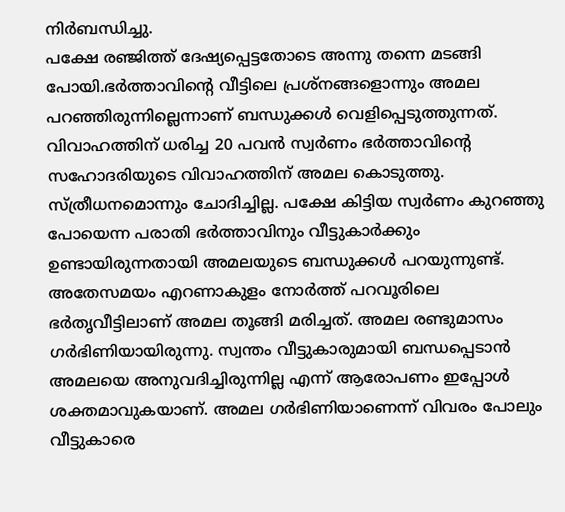നിർബന്ധിച്ചു.
പക്ഷേ രഞ്ജിത്ത് ദേഷ്യപ്പെട്ടതോടെ അന്നു തന്നെ മടങ്ങി പോയി.ഭർത്താവിന്റെ വീട്ടിലെ പ്രശ്നങ്ങളൊന്നും അമല പറഞ്ഞിരുന്നില്ലെന്നാണ് ബന്ധുക്കൾ വെളിപ്പെടുത്തുന്നത്. വിവാഹത്തിന് ധരിച്ച 20 പവൻ സ്വർണം ഭർത്താവിന്റെ സഹോദരിയുടെ വിവാഹത്തിന് അമല കൊടുത്തു. സ്ത്രീധനമൊന്നും ചോദിച്ചില്ല. പക്ഷേ കിട്ടിയ സ്വർണം കുറഞ്ഞു പോയെന്ന പരാതി ഭർത്താവിനും വീട്ടുകാർക്കും ഉണ്ടായിരുന്നതായി അമലയുടെ ബന്ധുക്കൾ പറയുന്നുണ്ട്.
അതേസമയം എറണാകുളം നോർത്ത് പറവൂരിലെ ഭർതൃവീട്ടിലാണ് അമല തൂങ്ങി മരിച്ചത്. അമല രണ്ടുമാസം ഗർഭിണിയായിരുന്നു. സ്വന്തം വീട്ടുകാരുമായി ബന്ധപ്പെടാൻ അമലയെ അനുവദിച്ചിരുന്നില്ല എന്ന് ആരോപണം ഇപ്പോൾ ശക്തമാവുകയാണ്. അമല ഗർഭിണിയാണെന്ന് വിവരം പോലും വീട്ടുകാരെ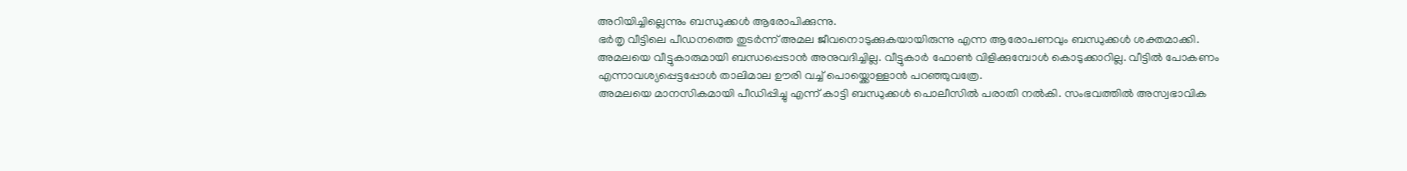അറിയിച്ചില്ലെന്നും ബന്ധുക്കൾ ആരോപിക്കുന്നു.
ഭർതൃ വീട്ടിലെ പീഡനത്തെ തുടർന്ന് അമല ജീവനൊടുക്കുകയായിരുന്നു എന്ന ആരോപണവും ബന്ധുക്കൾ ശക്തമാക്കി. അമലയെ വീട്ടുകാരുമായി ബന്ധപ്പെടാൻ അനുവദിച്ചില്ല. വീട്ടുകാർ ഫോൺ വിളിക്കുമ്പോൾ കൊടുക്കാറില്ല. വീട്ടിൽ പോകണം എന്നാവശ്യപ്പെട്ടപ്പോൾ താലിമാല ഊരി വച്ച് പൊയ്ക്കൊള്ളാൻ പറഞ്ഞുവത്രേ.
അമലയെ മാനസികമായി പീഡിപ്പിച്ചു എന്ന് കാട്ടി ബന്ധുക്കൾ പൊലീസിൽ പരാതി നൽകി. സംഭവത്തിൽ അസ്വഭാവിക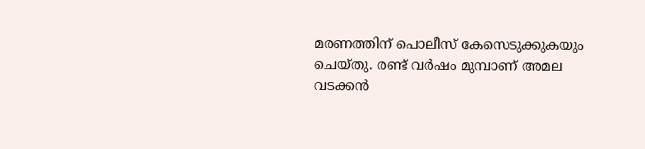മരണത്തിന് പൊലീസ് കേസെടുക്കുകയും ചെയ്തു. രണ്ട് വർഷം മുമ്പാണ് അമല വടക്കൻ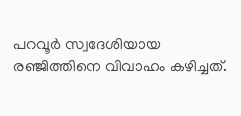പറവൂർ സ്വദേശിയായ രഞ്ജിത്തിനെ വിവാഹം കഴിച്ചത്.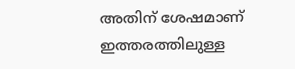അതിന് ശേഷമാണ് ഇത്തരത്തിലുള്ള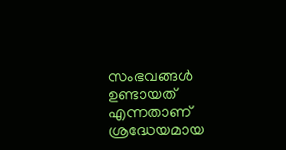സംഭവങ്ങൾ ഉണ്ടായത് എന്നതാണ് ശ്രദ്ധേയമായ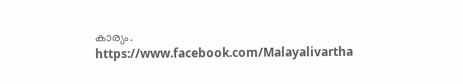കാര്യം.
https://www.facebook.com/Malayalivartha